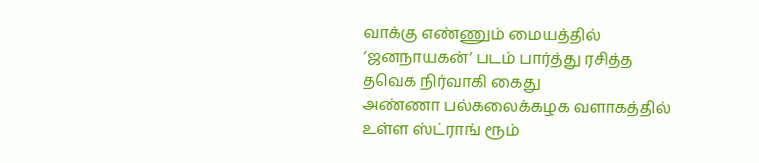வாக்கு எண்ணும் மையத்தில் ‘ஜனநாயகன்’ படம் பார்த்து ரசித்த தவெக நிர்வாகி கைது
அண்ணா பல்கலைக்கழக வளாகத்தில் உள்ள ஸ்ட்ராங் ரூம்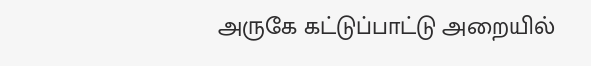அருகே கட்டுப்பாட்டு அறையில்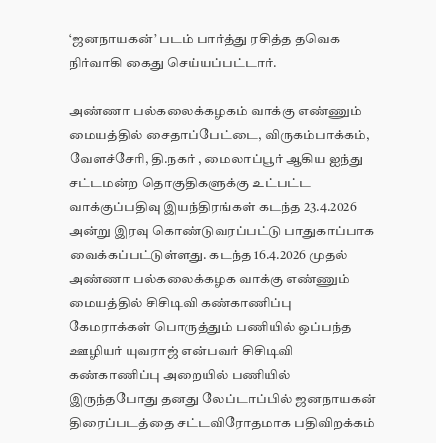‘ஜனநாயகன்’ படம் பார்த்து ரசித்த தவெக நிர்வாகி கைது செய்யப்பட்டார்.

அண்ணா பல்கலைக்கழகம் வாக்கு எண்ணும் மையத்தில் சைதாப்பேட்டை, விருகம்பாக்கம், வேளச்சேரி, தி.நகர் , மைலாப்பூர் ஆகிய ஐந்து சட்டமன்ற தொகுதிகளுக்கு உட்பட்ட வாக்குப்பதிவு இயந்திரங்கள் கடந்த 23.4.2026 அன்று இரவு கொண்டுவரப்பட்டு பாதுகாப்பாக வைக்கப்பட்டுள்ளது. கடந்த 16.4.2026 முதல் அண்ணா பல்கலைக்கழக வாக்கு எண்ணும் மையத்தில் சிசிடிவி கண்காணிப்பு கேமராக்கள் பொருத்தும் பணியில் ஒப்பந்த ஊழியர் யுவராஜ் என்பவர் சிசிடிவி கண்காணிப்பு அறையில் பணியில் இருந்தபோது தனது லேப்டாப்பில் ஜனநாயகன் திரைப்படத்தை சட்டவிரோதமாக பதிவிறக்கம்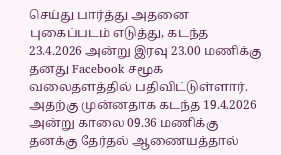செய்து பார்த்து அதனை புகைப்படம் எடுத்து, கடந்த 23.4.2026 அன்று இரவு 23.00 மணிக்கு தனது Facebook சமூக வலைதளத்தில் பதிவிட்டுள்ளார். அதற்கு முன்னதாக கடந்த 19.4.2026 அன்று காலை 09.36 மணிக்கு தனக்கு தேர்தல் ஆணையத்தால்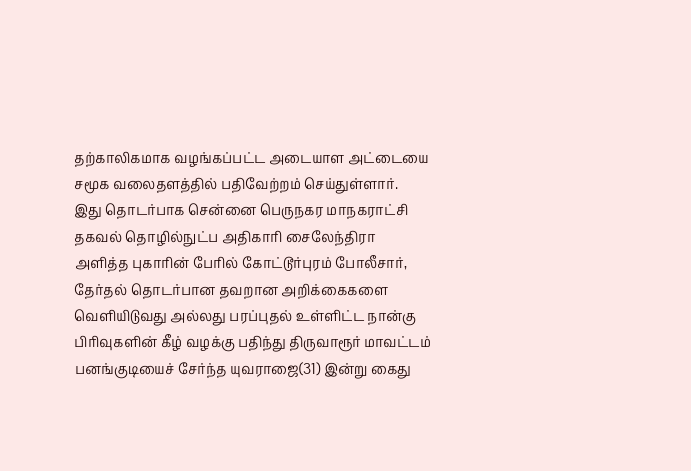தற்காலிகமாக வழங்கப்பட்ட அடையாள அட்டையை சமூக வலைதளத்தில் பதிவேற்றம் செய்துள்ளார்.
இது தொடர்பாக சென்னை பெருநகர மாநகராட்சி தகவல் தொழில்நுட்ப அதிகாரி சைலேந்திரா அளித்த புகாரின் பேரில் கோட்டூர்புரம் போலீசார், தேர்தல் தொடர்பான தவறான அறிக்கைகளை வெளியிடுவது அல்லது பரப்புதல் உள்ளிட்ட நான்கு பிரிவுகளின் கீழ் வழக்கு பதிந்து திருவாரூர் மாவட்டம் பனங்குடியைச் சேர்ந்த யுவராஜை(31) இன்று கைது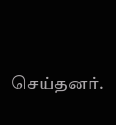செய்தனர்.